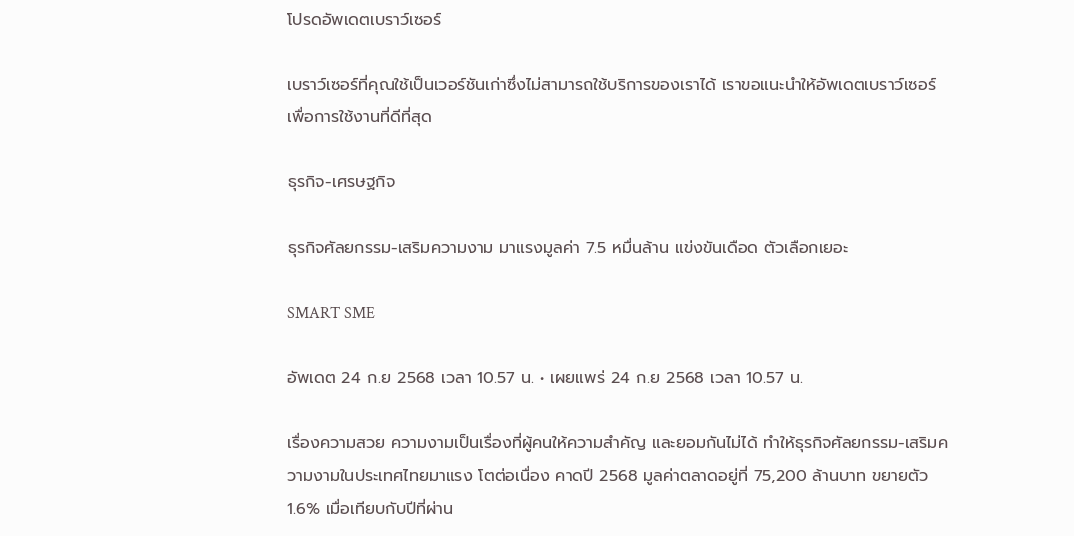โปรดอัพเดตเบราว์เซอร์

เบราว์เซอร์ที่คุณใช้เป็นเวอร์ชันเก่าซึ่งไม่สามารถใช้บริการของเราได้ เราขอแนะนำให้อัพเดตเบราว์เซอร์เพื่อการใช้งานที่ดีที่สุด

ธุรกิจ-เศรษฐกิจ

ธุรกิจศัลยกรรม-เสริมความงาม มาแรงมูลค่า 7.5 หมื่นล้าน แข่งขันเดือด ตัวเลือกเยอะ

SMART SME

อัพเดต 24 ก.ย 2568 เวลา 10.57 น. • เผยแพร่ 24 ก.ย 2568 เวลา 10.57 น.

เรื่องความสวย ความงามเป็นเรื่องที่ผู้คนให้ความสำคัญ และยอมกันไม่ได้ ทำให้ธุรกิจศัลยกรรม-เสริมความงามในประเทศไทยมาแรง โตต่อเนื่อง คาดปี 2568 มูลค่าตลาดอยู่ที่ 75,200 ล้านบาท ขยายตัว 1.6% เมื่อเทียบกับปีที่ผ่าน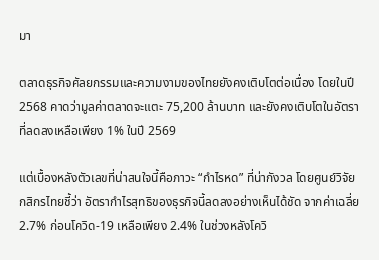มา

ตลาดธุรกิจศัลยกรรมและความงามของไทยยังคงเติบโตต่อเนื่อง โดยในปี 2568 คาดว่ามูลค่าตลาดจะแตะ 75,200 ล้านบาท และยังคงเติบโตในอัตราที่ลดลงเหลือเพียง 1% ในปี 2569

แต่เบื้องหลังตัวเลขที่น่าสนใจนี้คือภาวะ “กำไรหด” ที่น่ากังวล โดยศูนย์วิจัยกสิกรไทยชี้ว่า อัตรากำไรสุทธิของธุรกิจนี้ลดลงอย่างเห็นได้ชัด จากค่าเฉลี่ย 2.7% ก่อนโควิด-19 เหลือเพียง 2.4% ในช่วงหลังโควิ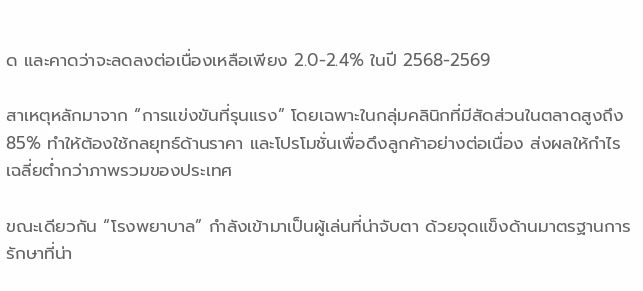ด และคาดว่าจะลดลงต่อเนื่องเหลือเพียง 2.0-2.4% ในปี 2568-2569

สาเหตุหลักมาจาก “การแข่งขันที่รุนแรง” โดยเฉพาะในกลุ่มคลินิกที่มีสัดส่วนในตลาดสูงถึง 85% ทำให้ต้องใช้กลยุทธ์ด้านราคา และโปรโมชั่นเพื่อดึงลูกค้าอย่างต่อเนื่อง ส่งผลให้กำไรเฉลี่ยต่ำกว่าภาพรวมของประเทศ

ขณะเดียวกัน “โรงพยาบาล” กำลังเข้ามาเป็นผู้เล่นที่น่าจับตา ด้วยจุดแข็งด้านมาตรฐานการรักษาที่น่า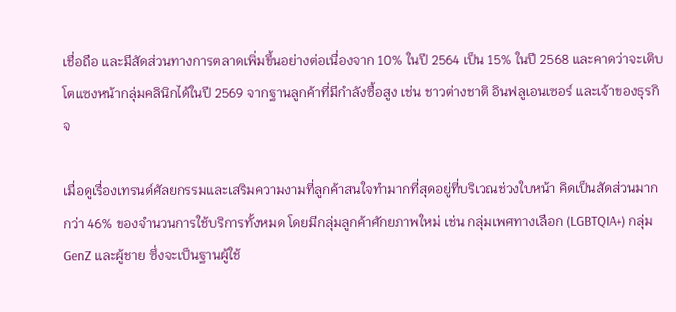เชื่อถือ และมีสัดส่วนทางการตลาดเพิ่มขึ้นอย่างต่อเนื่องจาก 10% ในปี 2564 เป็น 15% ในปี 2568 และคาดว่าจะเติบโตแซงหน้ากลุ่มคลินิกได้ในปี 2569 จากฐานลูกค้าที่มีกำลังซื้อสูง เช่น ชาวต่างชาติ อินฟลูเอนเซอร์ และเจ้าของธุรกิจ

เมื่อดูเรื่องเทรนด์ศัลยกรรมและเสริมความงามที่ลูกค้าสนใจทำมากที่สุดอยู่ที่บริเวณช่วงใบหน้า คิดเป็นสัดส่วนมากกว่า 46% ของจำนวนการใช้บริการทั้งหมด โดยมีกลุ่มลูกค้าศักยภาพใหม่ เช่น กลุ่มเพศทางเลือก (LGBTQIA+) กลุ่ม GenZ และผู้ชาย ซึ่งจะเป็นฐานผู้ใช้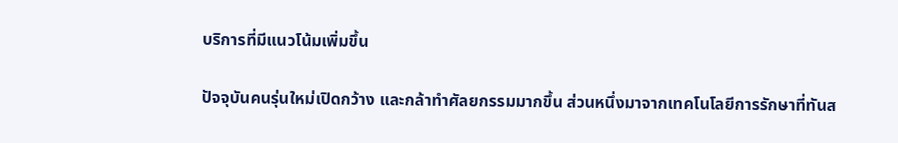บริการที่มีแนวโน้มเพิ่มขึ้น

ปัจจุบันคนรุ่นใหม่เปิดกว้าง และกล้าทำศัลยกรรมมากขึ้น ส่วนหนึ่งมาจากเทคโนโลยีการรักษาที่ทันส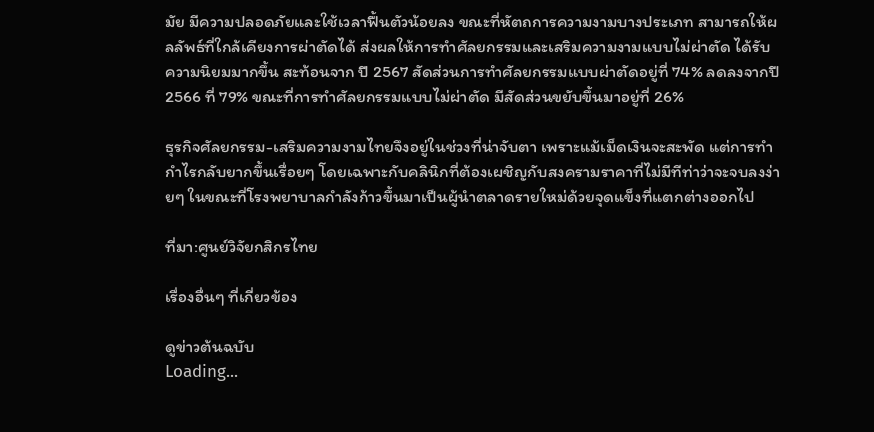มัย มีความปลอดภัยและใช้เวลาฟื้นตัวน้อยลง ขณะที่หัตถการความงามบางประเภท สามารถให้ผลลัพธ์ที่ใกล้เคียงการผ่าตัดได้ ส่งผลให้การทำศัลยกรรมและเสริมความงามแบบไม่ผ่าตัด ได้รับความนิยมมากขึ้น สะท้อนจาก ปี 2567 สัดส่วนการทำศัลยกรรมแบบผ่าตัดอยู่ที่ 74% ลดลงจากปี 2566 ที่ 79% ขณะที่การทำศัลยกรรมแบบไม่ผ่าตัด มีสัดส่วนขยับขึ้นมาอยู่ที่ 26%

ธุรกิจศัลยกรรม-เสริมความงามไทยจึงอยู่ในช่วงที่น่าจับตา เพราะแม้เม็ดเงินจะสะพัด แต่การทำกำไรกลับยากขึ้นเรื่อยๆ โดยเฉพาะกับคลินิกที่ต้องเผชิญกับสงครามราคาที่ไม่มีทีท่าว่าจะจบลงง่ายๆ ในขณะที่โรงพยาบาลกำลังก้าวขึ้นมาเป็นผู้นำตลาดรายใหม่ด้วยจุดแข็งที่แตกต่างออกไป

ที่มา:ศูนย์วิจัยกสิกรไทย

เรื่องอื่นๆ ที่เกี่ยวข้อง

ดูข่าวต้นฉบับ
Loading...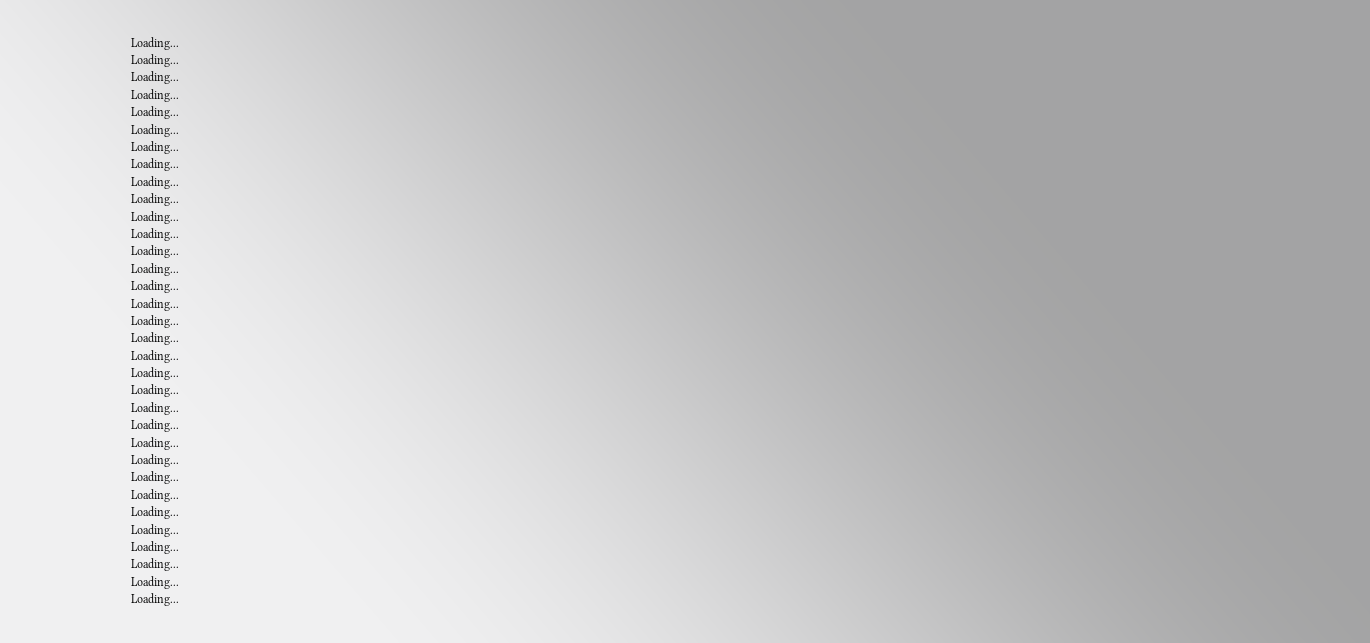Loading...
Loading...
Loading...
Loading...
Loading...
Loading...
Loading...
Loading...
Loading...
Loading...
Loading...
Loading...
Loading...
Loading...
Loading...
Loading...
Loading...
Loading...
Loading...
Loading...
Loading...
Loading...
Loading...
Loading...
Loading...
Loading...
Loading...
Loading...
Loading...
Loading...
Loading...
Loading...
Loading...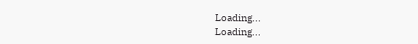Loading...
Loading...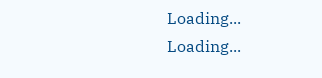Loading...
Loading...